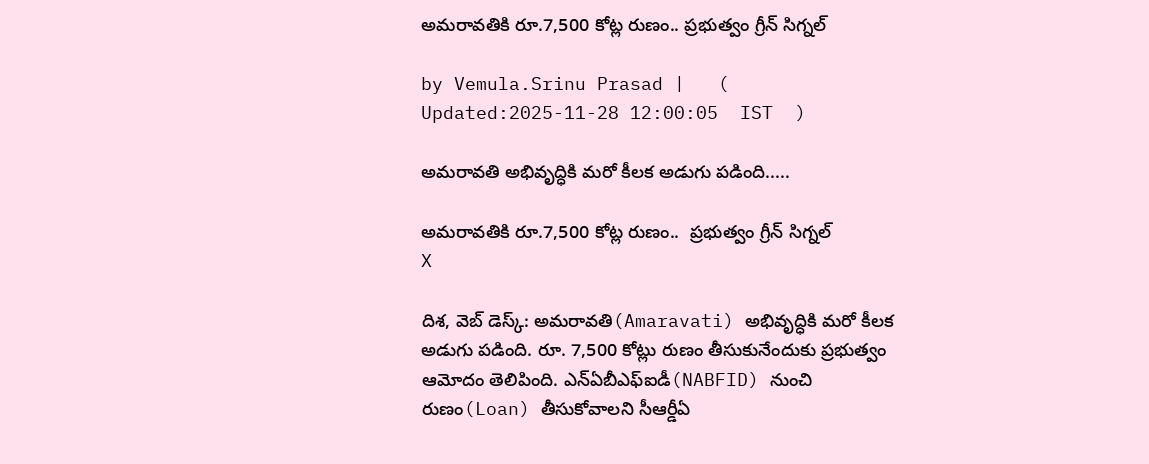అమరావతికి రూ.7,500 కోట్ల రుణం.. ప్రభుత్వం గ్రీన్ సిగ్నల్

by Vemula.Srinu Prasad |   (  Updated:2025-11-28 12:00:05  IST  )

అమరావతి అభివృద్ధికి మరో కీలక అడుగు పడింది.....

అమరావతికి రూ.7,500 కోట్ల రుణం..  ప్రభుత్వం గ్రీన్ సిగ్నల్
X

దిశ, వెబ్ డెస్క్: అమరావతి(Amaravati) అభివృద్ధికి మరో కీలక అడుగు పడింది. రూ. 7,500 కోట్లు రుణం తీసుకునేందుకు ప్రభుత్వం ఆమోదం తెలిపింది. ఎన్ఏబీఎఫ్ఐడీ(NABFID) నుంచి రుణం(Loan) తీసుకోవాలని సీఆర్డీఏ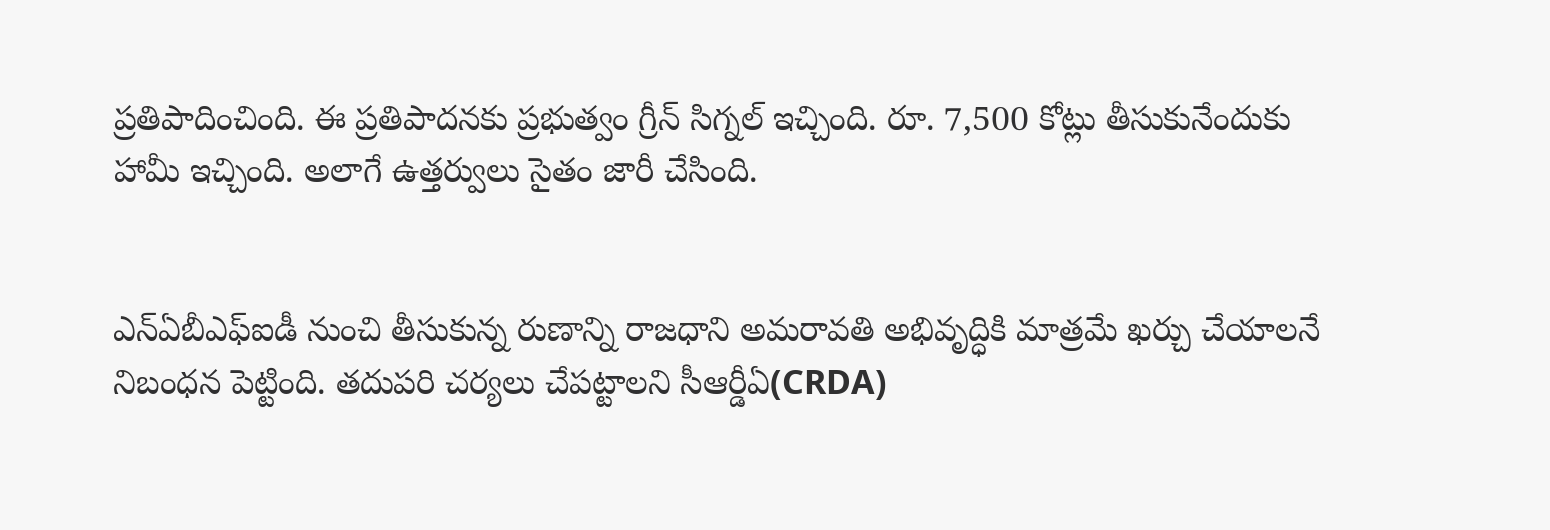ప్రతిపాదించింది. ఈ ప్రతిపాదనకు ప్రభుత్వం గ్రీన్ సిగ్నల్ ఇచ్చింది. రూ. 7,500 కోట్లు తీసుకునేందుకు హామీ ఇచ్చింది. అలాగే ఉత్తర్వులు సైతం జారీ చేసింది.


ఎన్ఏబీఎఫ్ఐడీ నుంచి తీసుకున్న రుణాన్ని రాజధాని అమరావతి అభివృద్ధికి మాత్రమే ఖర్చు చేయాలనే నిబంధన పెట్టింది. తదుపరి చర్యలు చేపట్టాలని సీఆర్డీఏ(CRDA)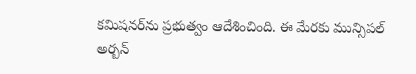కమిషనర్‌ను ప్రభుత్వం ఆదేశించింది. ఈ మేరకు మున్సిపల్ అర్బన్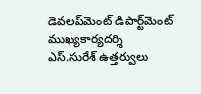డెవలప్‌మెంట్ డిపార్ట్‌మెంట్ ముఖ్యకార్యదర్శి ఎస్.సురేశ్ ఉత్తర్వులు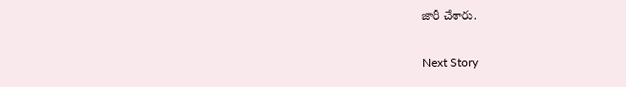జారీ చేశారు.

Next Story